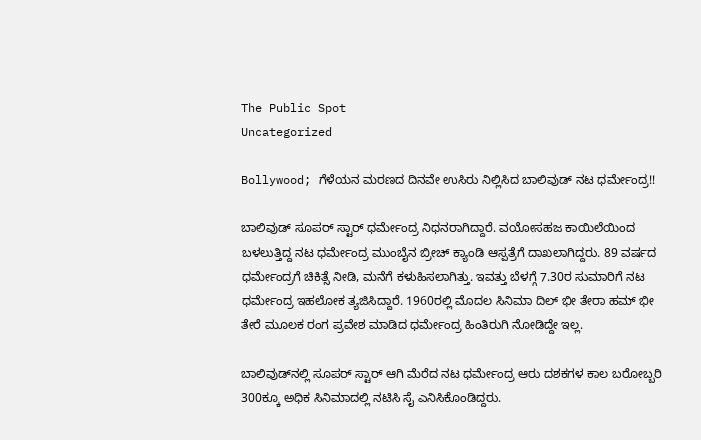The Public Spot
Uncategorized

Bollywood; ಗೆಳೆಯನ ಮರಣದ ದಿನವೇ ಉಸಿರು ನಿಲ್ಲಿಸಿದ ಬಾಲಿವುಡ್‌ ನಟ ಧರ್ಮೇಂದ್ರ!!

ಬಾಲಿವುಡ್‌ ಸೂಪರ್ ಸ್ಟಾರ್ ಧರ್ಮೇಂದ್ರ ನಿಧನರಾಗಿದ್ದಾರೆ. ವಯೋಸಹಜ ಕಾಯಿಲೆಯಿಂದ ಬಳಲುತ್ತಿದ್ದ ನಟ ಧರ್ಮೇಂದ್ರ ಮುಂಬೈನ ಬ್ರೀಚ್ ಕ್ಯಾಂಡಿ ಆಸ್ಪತ್ರೆಗೆ ದಾಖಲಾಗಿದ್ದರು. 89 ವರ್ಷದ ಧರ್ಮೇಂದ್ರಗೆ ಚಿಕಿತ್ಸೆ ನೀಡಿ, ಮನೆಗೆ ಕಳುಹಿಸಲಾಗಿತ್ತು. ಇವತ್ತು ಬೆಳಗ್ಗೆ 7.30ರ ಸುಮಾರಿಗೆ ನಟ ಧರ್ಮೇಂದ್ರ ಇಹಲೋಕ ತ್ಯಜಿಸಿದ್ದಾರೆ. 1960ರಲ್ಲಿ ಮೊದಲ ಸಿನಿಮಾ ದಿಲ್ ಭೀ ತೇರಾ ಹಮ್ ಭೀ ತೇರೆ ಮೂಲಕ ರಂಗ ಪ್ರವೇಶ ಮಾಡಿದ ಧರ್ಮೇಂದ್ರ ಹಿಂತಿರುಗಿ ನೋಡಿದ್ದೇ ಇಲ್ಲ.

ಬಾಲಿವುಡ್‌ನಲ್ಲಿ ಸೂಪರ್ ಸ್ಟಾರ್ ಆಗಿ ಮೆರೆದ ನಟ ಧರ್ಮೇಂದ್ರ ಆರು ದಶಕಗಳ ಕಾಲ ಬರೋಬ್ಬರಿ 300ಕ್ಕೂ ಅಧಿಕ ಸಿನಿಮಾದಲ್ಲಿ ನಟಿಸಿ ಸೈ ಎನಿಸಿಕೊಂಡಿದ್ದರು.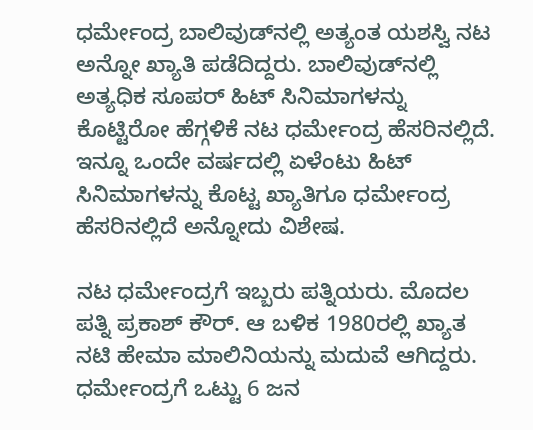ಧರ್ಮೇಂದ್ರ ಬಾಲಿವುಡ್‌ನಲ್ಲಿ ಅತ್ಯಂತ ಯಶಸ್ವಿ ನಟ ಅನ್ನೋ ಖ್ಯಾತಿ ಪಡೆದಿದ್ದರು. ಬಾಲಿವುಡ್‌ನಲ್ಲಿ ಅತ್ಯಧಿಕ ಸೂಪರ್ ಹಿಟ್ ಸಿನಿಮಾಗಳನ್ನು ಕೊಟ್ಟಿರೋ ಹೆಗ್ಗಳಿಕೆ ನಟ ಧರ್ಮೇಂದ್ರ ಹೆಸರಿನಲ್ಲಿದೆ. ಇನ್ನೂ ಒಂದೇ ವರ್ಷದಲ್ಲಿ ಏಳೆಂಟು ಹಿಟ್ ಸಿನಿಮಾಗಳನ್ನು ಕೊಟ್ಟ ಖ್ಯಾತಿಗೂ ಧರ್ಮೇಂದ್ರ ಹೆಸರಿನಲ್ಲಿದೆ ಅನ್ನೋದು ವಿಶೇಷ.

ನಟ ಧರ್ಮೇಂದ್ರಗೆ ಇಬ್ಬರು ಪತ್ನಿಯರು. ಮೊದಲ ಪತ್ನಿ ಪ್ರಕಾಶ್ ಕೌರ್. ಆ ಬಳಿಕ 1980ರಲ್ಲಿ ಖ್ಯಾತ ನಟಿ ಹೇಮಾ ಮಾಲಿನಿಯನ್ನು ಮದುವೆ ಆಗಿದ್ದರು. ಧರ್ಮೇಂದ್ರಗೆ ಒಟ್ಟು 6 ಜನ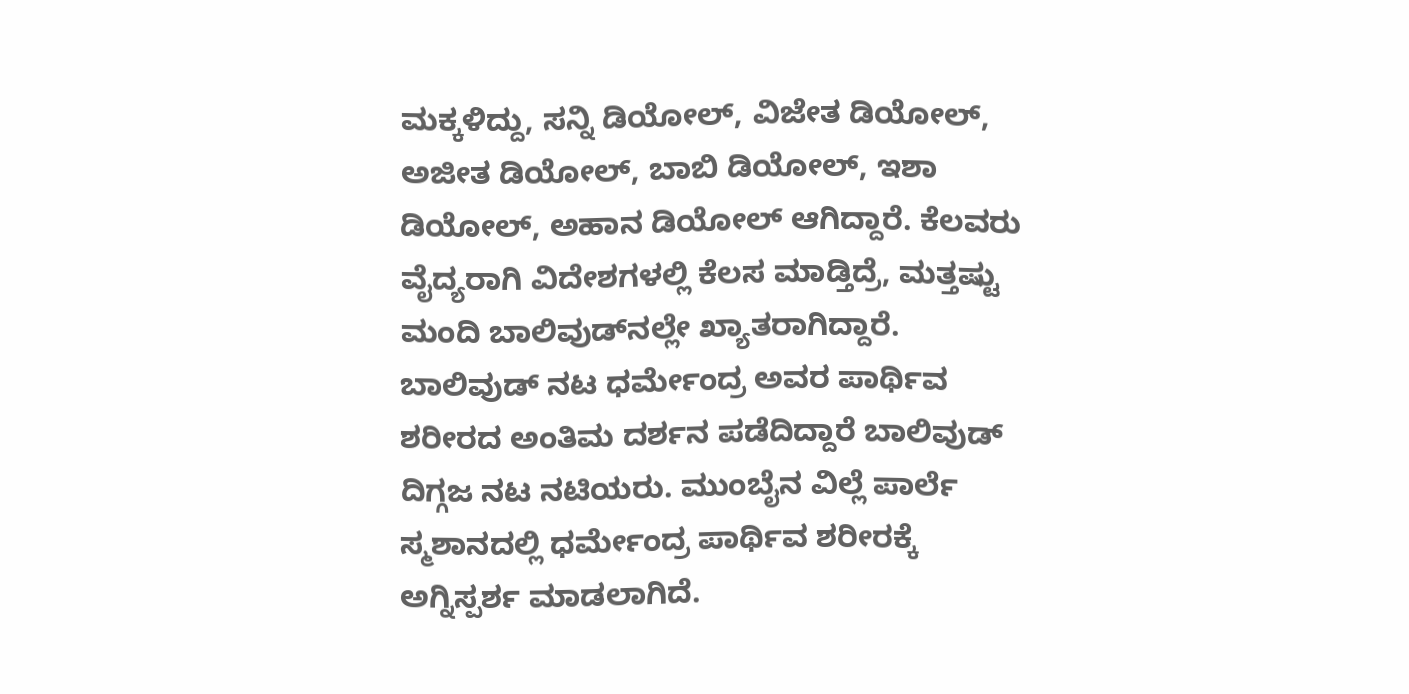ಮಕ್ಕಳಿದ್ದು, ಸನ್ನಿ ಡಿಯೋಲ್, ವಿಜೇತ ಡಿಯೋಲ್‌, ಅಜೀತ ಡಿಯೋಲ್‌, ಬಾಬಿ ಡಿಯೋಲ್, ಇಶಾ ಡಿಯೋಲ್, ಅಹಾನ ಡಿಯೋಲ್‌ ಆಗಿದ್ದಾರೆ. ಕೆಲವರು ವೈದ್ಯರಾಗಿ ವಿದೇಶಗಳಲ್ಲಿ ಕೆಲಸ ಮಾಡ್ತಿದ್ರೆ, ಮತ್ತಷ್ಟು ಮಂದಿ ಬಾಲಿವುಡ್‌ನಲ್ಲೇ ಖ್ಯಾತರಾಗಿದ್ದಾರೆ. ಬಾಲಿವುಡ್ ನಟ ಧರ್ಮೇಂದ್ರ ಅವರ ಪಾರ್ಥಿವ ಶರೀರದ ಅಂತಿಮ ದರ್ಶನ ಪಡೆದಿದ್ದಾರೆ ಬಾಲಿವುಡ್ ದಿಗ್ಗಜ ನಟ ನಟಿಯರು. ಮುಂಬೈನ ವಿಲ್ಲೆ ಪಾರ್ಲೆ ಸ್ಮಶಾನದಲ್ಲಿ ಧರ್ಮೇಂದ್ರ ಪಾರ್ಥಿವ ಶರೀರಕ್ಕೆ ಅಗ್ನಿಸ್ಪರ್ಶ ಮಾಡಲಾಗಿದೆ.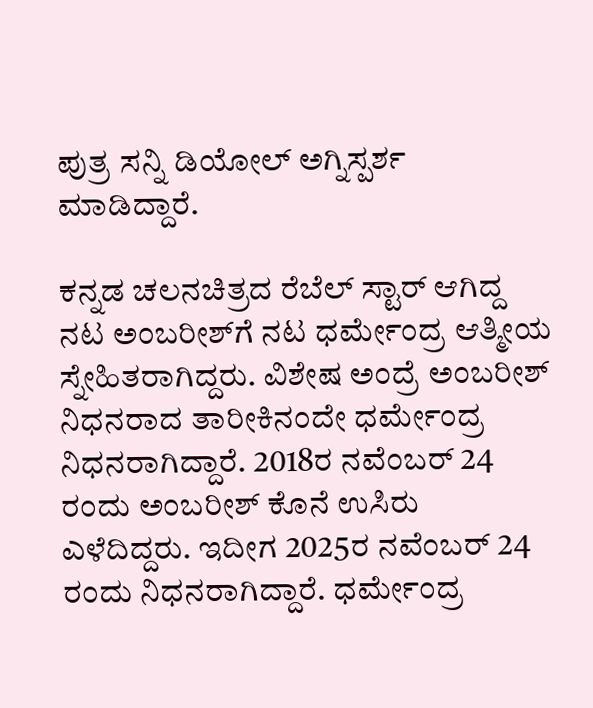ಪುತ್ರ ಸನ್ನಿ ಡಿಯೋಲ್ ಅಗ್ನಿಸ್ಪರ್ಶ ಮಾಡಿದ್ದಾರೆ.

ಕನ್ನಡ ಚಲನಚಿತ್ರದ ರೆಬೆಲ್‌ ಸ್ಟಾರ್‌ ಆಗಿದ್ದ ನಟ ಅಂಬರೀಶ್‌ಗೆ ನಟ ಧರ್ಮೇಂದ್ರ ಆತ್ಮೀಯ ಸ್ನೇಹಿತರಾಗಿದ್ದರು. ವಿಶೇಷ ಅಂದ್ರೆ ಅಂಬರೀಶ್‌ ನಿಧನರಾದ ತಾರೀಕಿನಂದೇ ಧರ್ಮೇಂದ್ರ ನಿಧನರಾಗಿದ್ದಾರೆ. 2018ರ ನವೆಂಬರ್ 24 ರಂದು ಅಂಬರೀಶ್ ಕೊನೆ ಉಸಿರು ಎಳೆದಿದ್ದರು. ಇದೀಗ 2025ರ ನವೆಂಬರ್ 24 ರಂದು ನಿಧನರಾಗಿದ್ದಾರೆ. ಧರ್ಮೇಂದ್ರ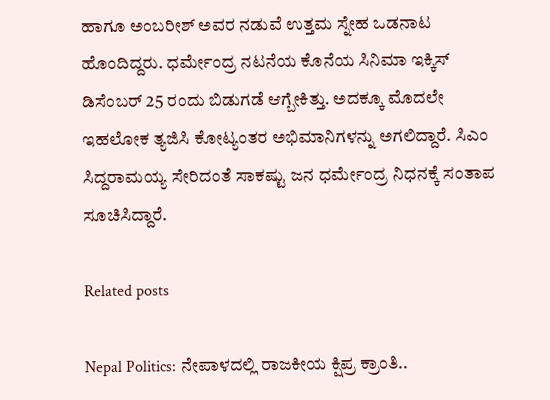ಹಾಗೂ ಅಂಬರೀಶ್ ಅವರ ನಡುವೆ ಉತ್ತಮ ಸ್ನೇಹ ಒಡನಾಟ ಹೊಂದಿದ್ದರು. ಧರ್ಮೇಂದ್ರ ನಟನೆಯ ಕೊನೆಯ ಸಿನಿಮಾ ಇಕ್ಕಿಸ್ ಡಿಸೆಂಬರ್ 25 ರಂದು ಬಿಡುಗಡೆ ಆಗ್ಬೇಕಿತ್ತು. ಅದಕ್ಕೂ ಮೊದಲೇ ಇಹಲೋಕ ತ್ಯಜಿಸಿ ಕೋಟ್ಯಂತರ ಅಭಿಮಾನಿಗಳನ್ನು ಅಗಲಿದ್ದಾರೆ. ಸಿಎಂ ಸಿದ್ದರಾಮಯ್ಯ ಸೇರಿದಂತೆ ಸಾಕಷ್ಟು ಜನ ಧರ್ಮೇಂದ್ರ ನಿಧನಕ್ಕೆ ಸಂತಾಪ ಸೂಚಿಸಿದ್ದಾರೆ.

Related posts

Nepal Politics: ನೇಪಾಳದಲ್ಲಿ ರಾಜಕೀಯ ಕ್ಷಿಪ್ರ ಕ್ರಾಂತಿ..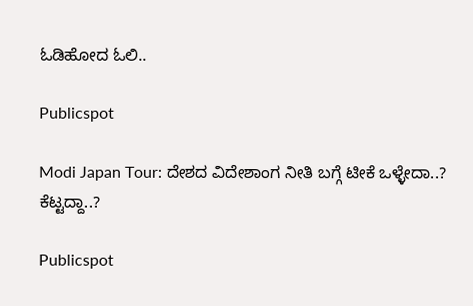ಓಡಿಹೋದ ಓಲಿ..

Publicspot

Modi Japan Tour: ದೇಶದ ವಿದೇಶಾಂಗ ನೀತಿ ಬಗ್ಗೆ ಟೀಕೆ ಒಳ್ಳೇದಾ..? ಕೆಟ್ಟದ್ದಾ..?

Publicspot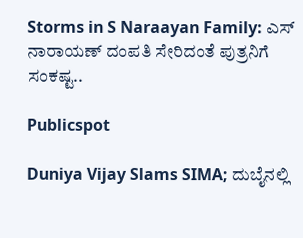Storms in S Naraayan Family: ಎಸ್ ನಾರಾಯಣ್ ದಂಪತಿ ಸೇರಿದಂತೆ ಪುತ್ರನಿಗೆ ಸಂಕಷ್ಟ..

Publicspot

Duniya Vijay Slams SIMA; ದುಬೈನಲ್ಲಿ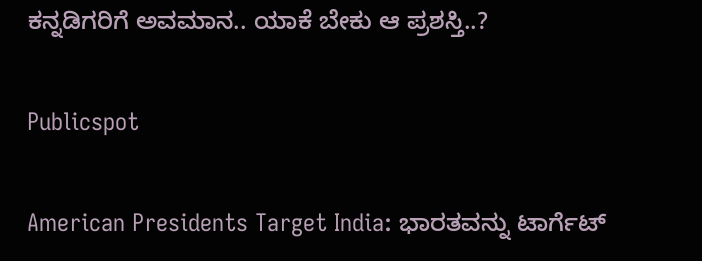ಕನ್ನಡಿಗರಿಗೆ ಅವಮಾನ.. ಯಾಕೆ ಬೇಕು ಆ ಪ್ರಶಸ್ತಿ..?

Publicspot

American Presidents Target India: ಭಾರತವನ್ನು ಟಾರ್ಗೆಟ್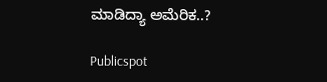ಮಾಡಿದ್ಯಾ ಅಮೆರಿಕ..?

Publicspot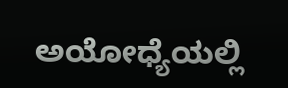ಅಯೋಧ್ಯೆಯಲ್ಲಿ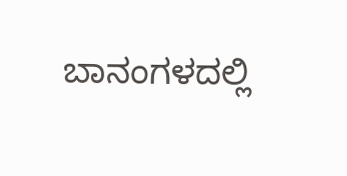ಬಾನಂಗಳದಲ್ಲಿ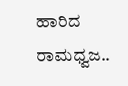ಹಾರಿದ ರಾಮಧ್ವಜ..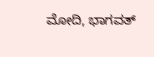ಮೋದಿ, ಭಾಗವತ್‌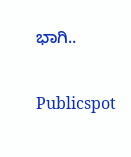ಭಾಗಿ..

Publicspot